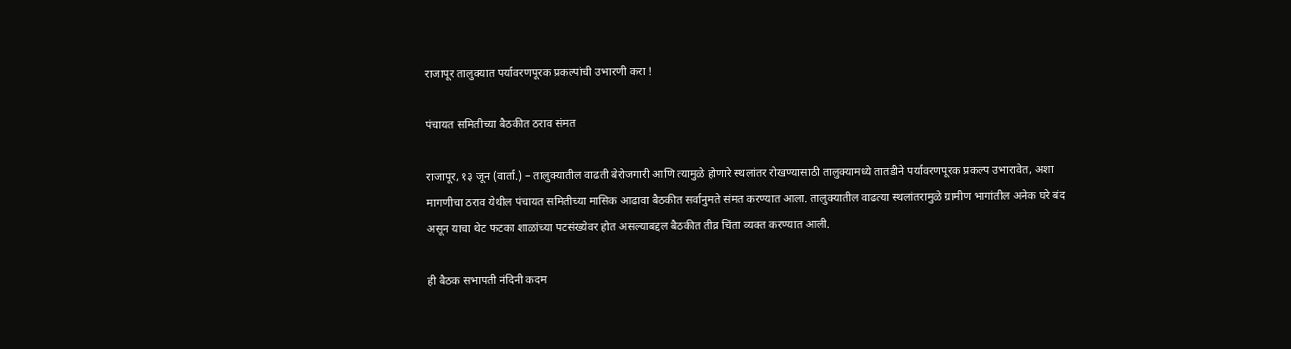राजापूर तालुक्यात पर्यावरणपूरक प्रकल्पांची उभारणी करा !

पंचायत समितीच्या बैठकीत ठराव संमत

राजापूर, १३ जून (वार्ता.) – तालुक्यातील वाढती बेरोजगारी आणि त्यामुळे होणारे स्थलांतर रोखण्यासाठी तालुक्यामध्ये तातडीने पर्यावरणपूरक प्रकल्प उभारावेत, अशा मागणीचा ठराव येथील पंचायत समितीच्या मासिक आढावा बैठकीत सर्वानुमते संमत करण्यात आला. तालुक्यातील वाढत्या स्थलांतरामुळे ग्रामीण भागांतील अनेक घरे बंद असून याचा थेट फटका शाळांच्या पटसंख्येवर होत असल्याबद्दल बैठकीत तीव्र चिंता व्यक्त करण्यात आली.

ही बैठक सभापती नंदिनी कदम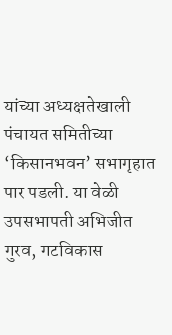यांच्या अध्यक्षतेखाली पंचायत समितीच्या  ‘किसानभवन’ सभागृहात पार पडली. या वेळी उपसभापती अभिजीत गुरव, गटविकास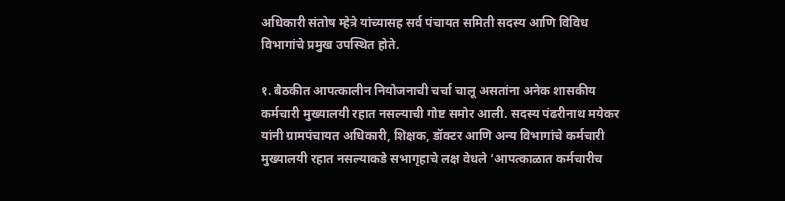अधिकारी संतोष म्हेत्रे यांच्यासह सर्व पंचायत समिती सदस्य आणि विविध विभागांचे प्रमुख उपस्थित होते.

१. बैठकीत आपत्कालीन नियोजनाची चर्चा चालू असतांना अनेक शासकीय कर्मचारी मुख्यालयी रहात नसल्याची गोष्ट समोर आली. सदस्य पंढरीनाथ मयेकर यांनी ग्रामपंचायत अधिकारी, शिक्षक, डॉक्टर आणि अन्य विभागांचे कर्मचारी मुख्यालयी रहात नसल्याकडे सभागृहाचे लक्ष वेधले ‘आपत्काळात कर्मचारीच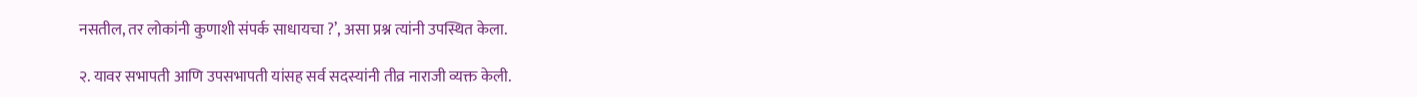नसतील, तर लोकांनी कुणाशी संपर्क साधायचा ?’, असा प्रश्न त्यांनी उपस्थित केला.

२. यावर सभापती आणि उपसभापती यांसह सर्व सदस्यांनी तीव्र नाराजी व्यक्त केली.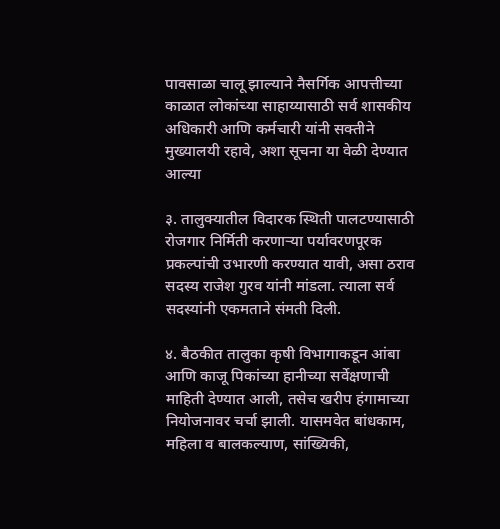पावसाळा चालू झाल्याने नैसर्गिक आपत्तीच्या काळात लोकांच्या साहाय्यासाठी सर्व शासकीय अधिकारी आणि कर्मचारी यांनी सक्तीने मुख्यालयी रहावे, अशा सूचना या वेळी देण्यात आल्या

३. तालुक्यातील विदारक स्थिती पालटण्यासाठी रोजगार निर्मिती करणार्‍या पर्यावरणपूरक प्रकल्पांची उभारणी करण्यात यावी, असा ठराव सदस्य राजेश गुरव यांनी मांडला. त्याला सर्व सदस्यांनी एकमताने संमती दिली.

४. बैठकीत तालुका कृषी विभागाकडून आंबा आणि काजू पिकांच्या हानीच्या सर्वेक्षणाची माहिती देण्यात आली, तसेच खरीप हंगामाच्या नियोजनावर चर्चा झाली. यासमवेत बांधकाम, महिला व बालकल्याण, सांख्यिकी,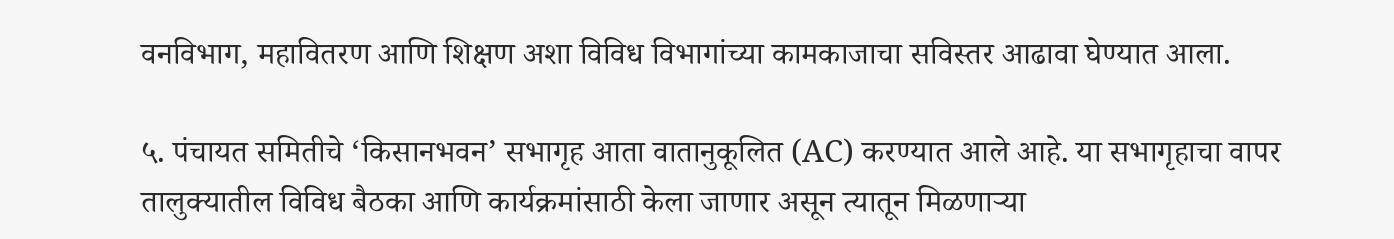वनविभाग, महावितरण आणि शिक्षण अशा विविध विभागांच्या कामकाजाचा सविस्तर आढावा घेण्यात आला.

५. पंचायत समितीचे ‘किसानभवन’ सभागृह आता वातानुकूलित (AC) करण्यात आले आहे. या सभागृहाचा वापर तालुक्यातील विविध बैठका आणि कार्यक्रमांसाठी केला जाणार असून त्यातून मिळणार्‍या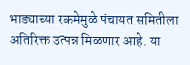भाड्याच्या रकमेमुळे पंचायत समितीला अतिरिक्त उत्पन्न मिळणार आहे. या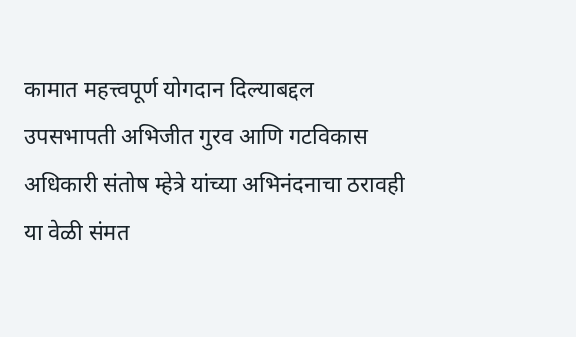कामात महत्त्वपूर्ण योगदान दिल्याबद्दल उपसभापती अभिजीत गुरव आणि गटविकास अधिकारी संतोष म्हेत्रे यांच्या अभिनंदनाचा ठरावही या वेळी संमत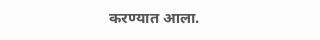करण्यात आला.